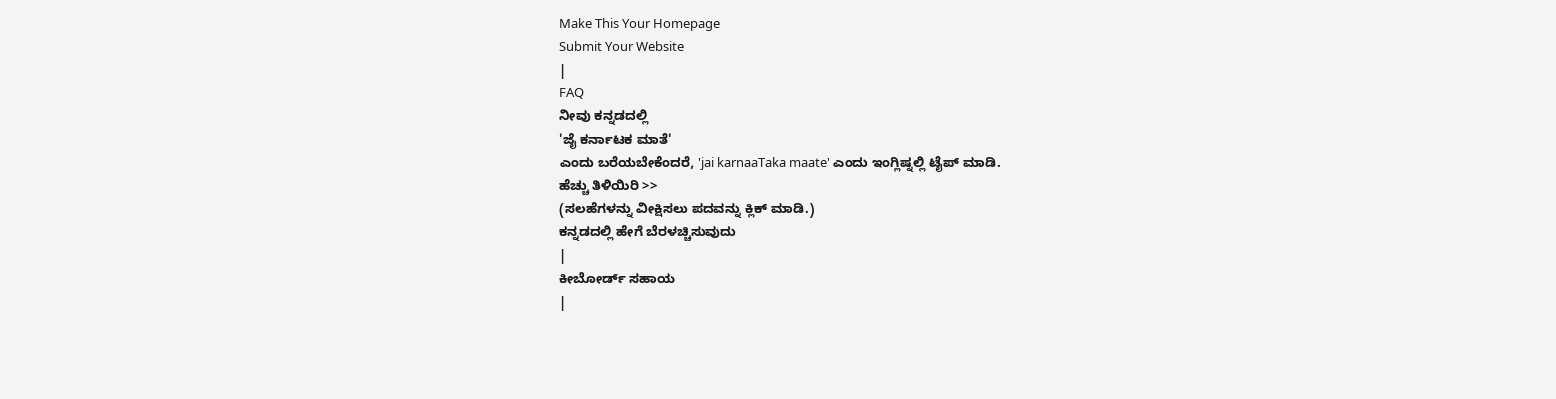Make This Your Homepage
Submit Your Website
|
FAQ
ನೀವು ಕನ್ನಡದಲ್ಲಿ
'ಜೈ ಕರ್ನಾಟಕ ಮಾತೆ'
ಎಂದು ಬರೆಯಬೇಕೆಂದರೆ, 'jai karnaaTaka maate' ಎಂದು ಇಂಗ್ಲಿಷ್ನಲ್ಲಿ ಟೈಪ್ ಮಾಡಿ.
ಹೆಚ್ಚು ತಿಳಿಯಿರಿ >>
(ಸಲಹೆಗಳನ್ನು ವೀಕ್ಷಿಸಲು ಪದವನ್ನು ಕ್ಲಿಕ್ ಮಾಡಿ.)
ಕನ್ನಡದಲ್ಲಿ ಹೇಗೆ ಬೆರಳಚ್ಚಿಸುವುದು
|
ಕೀಬೋರ್ಡ್ ಸಹಾಯ
|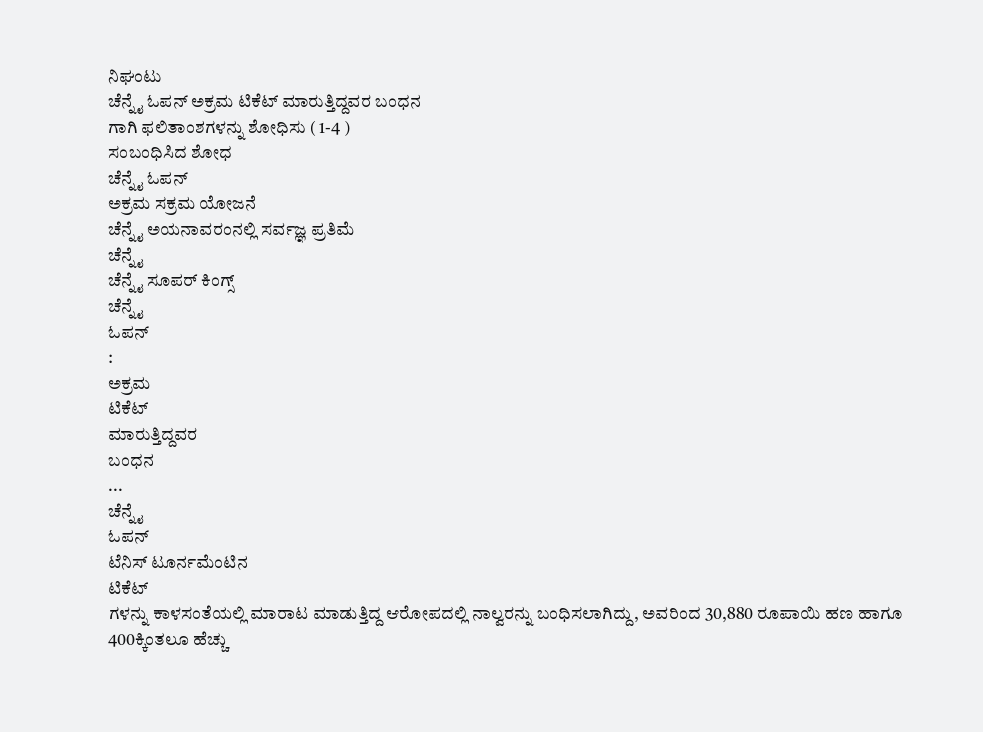ನಿಘಂಟು
ಚೆನ್ನೈ ಓಪನ್ ಅಕ್ರಮ ಟಿಕೆಟ್ ಮಾರುತ್ತಿದ್ದವರ ಬಂಧನ
ಗಾಗಿ ಫಲಿತಾಂಶಗಳನ್ನು ಶೋಧಿಸು ( 1-4 )
ಸಂಬಂಧಿಸಿದ ಶೋಧ
ಚೆನ್ನೈ ಓಪನ್
ಅಕ್ರಮ ಸಕ್ರಮ ಯೋಜನೆ
ಚೆನ್ನೈ ಅಯನಾವರಂನಲ್ಲಿ ಸರ್ವಜ್ಞ ಪ್ರತಿಮೆ
ಚೆನ್ನೈ
ಚೆನ್ನೈ ಸೂಪರ್ ಕಿಂಗ್ಸ್
ಚೆನ್ನೈ
ಓಪನ್
:
ಅಕ್ರಮ
ಟಿಕೆಟ್
ಮಾರುತ್ತಿದ್ದವರ
ಬಂಧನ
...
ಚೆನ್ನೈ
ಓಪನ್
ಟೆನಿಸ್ ಟೂರ್ನಮೆಂಟಿನ
ಟಿಕೆಟ್
ಗಳನ್ನು ಕಾಳಸಂತೆಯಲ್ಲಿ ಮಾರಾಟ ಮಾಡುತ್ತಿದ್ದ ಆರೋಪದಲ್ಲಿ ನಾಲ್ವರನ್ನು ಬಂಧಿಸಲಾಗಿದ್ದು, ಅವರಿಂದ 30,880 ರೂಪಾಯಿ ಹಣ ಹಾಗೂ 400ಕ್ಕಿಂತಲೂ ಹೆಚ್ಚು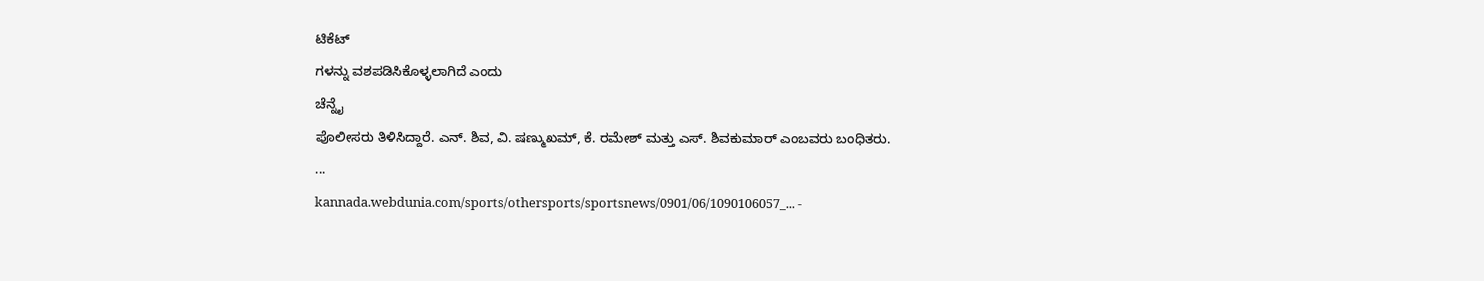ಟಿಕೆಟ್
ಗಳನ್ನು ವಶಪಡಿಸಿಕೊಳ್ಳಲಾಗಿದೆ ಎಂದು
ಚೆನ್ನೈ
ಪೊಲೀಸರು ತಿಳಿಸಿದ್ದಾರೆ. ಎನ್. ಶಿವ, ವಿ. ಷಣ್ಮುಖಮ್, ಕೆ. ರಮೇಶ್ ಮತ್ತು ಎಸ್. ಶಿವಕುಮಾರ್ ಎಂಬವರು ಬಂಧಿತರು.
...
kannada.webdunia.com/sports/othersports/sportsnews/0901/06/1090106057_... -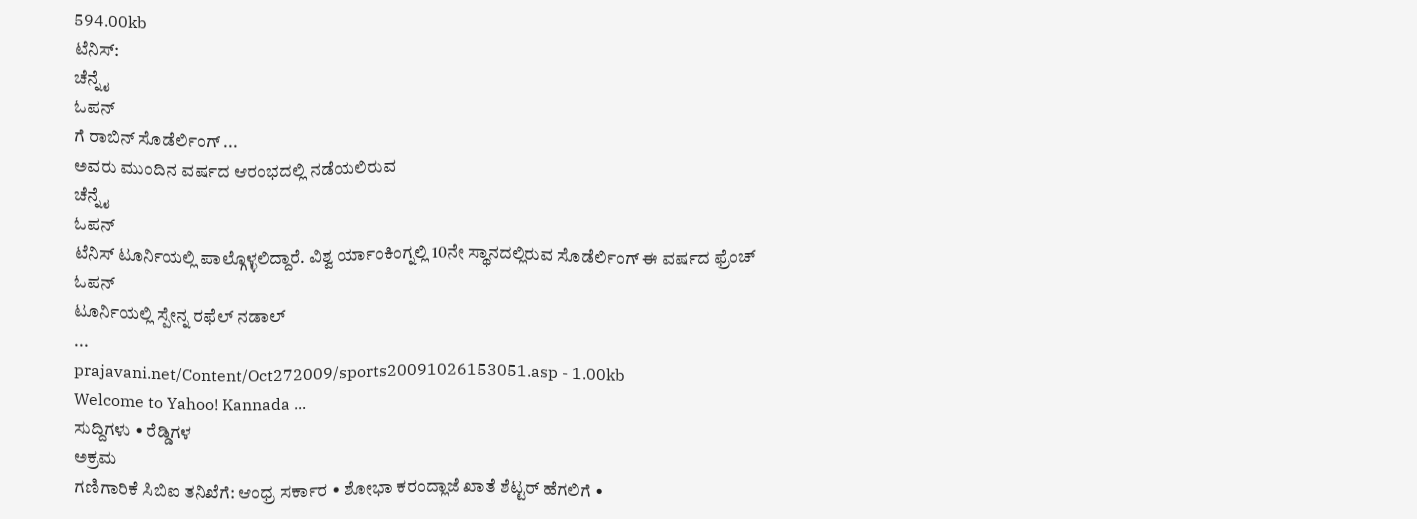594.00kb
ಟೆನಿಸ್:
ಚೆನ್ನೈ
ಓಪನ್
ಗೆ ರಾಬಿನ್ ಸೊಡೆರ್ಲಿಂಗ್ ...
ಅವರು ಮುಂದಿನ ವರ್ಷದ ಆರಂಭದಲ್ಲಿ ನಡೆಯಲಿರುವ
ಚೆನ್ನೈ
ಓಪನ್
ಟೆನಿಸ್ ಟೂರ್ನಿಯಲ್ಲಿ ಪಾಲ್ಗೊಳ್ಳಲಿದ್ದಾರೆ. ವಿಶ್ವ ರ್ಯಾಂಕಿಂಗ್ನಲ್ಲಿ 10ನೇ ಸ್ಥಾನದಲ್ಲಿರುವ ಸೊಡೆರ್ಲಿಂಗ್ ಈ ವರ್ಷದ ಫ್ರೆಂಚ್
ಓಪನ್
ಟೂರ್ನಿಯಲ್ಲಿ ಸ್ಪೇನ್ನ ರಫೆಲ್ ನಡಾಲ್
...
prajavani.net/Content/Oct272009/sports20091026153051.asp - 1.00kb
Welcome to Yahoo! Kannada ...
ಸುದ್ದಿಗಳು • ರೆಡ್ಡಿಗಳ
ಅಕ್ರಮ
ಗಣಿಗಾರಿಕೆ ಸಿಬಿಐ ತನಿಖೆಗೆ: ಆಂಧ್ರ ಸರ್ಕಾರ • ಶೋಭಾ ಕರಂದ್ಲಾಜೆ ಖಾತೆ ಶೆಟ್ಟರ್ ಹೆಗಲಿಗೆ •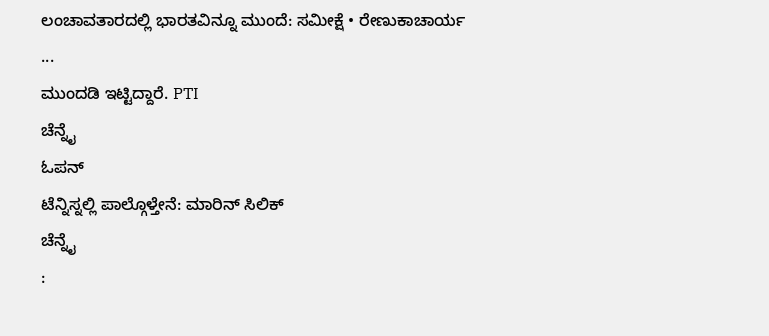ಲಂಚಾವತಾರದಲ್ಲಿ ಭಾರತವಿನ್ನೂ ಮುಂದೆ: ಸಮೀಕ್ಷೆ • ರೇಣುಕಾಚಾರ್ಯ
...
ಮುಂದಡಿ ಇಟ್ಟಿದ್ದಾರೆ. PTI
ಚೆನ್ನೈ
ಓಪನ್
ಟೆನ್ನಿಸ್ನಲ್ಲಿ ಪಾಲ್ಗೊಳ್ತೇನೆ: ಮಾರಿನ್ ಸಿಲಿಕ್
ಚೆನ್ನೈ
: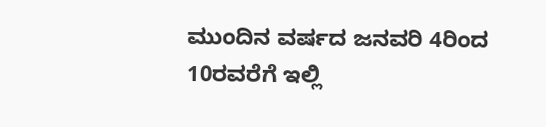ಮುಂದಿನ ವರ್ಷದ ಜನವರಿ 4ರಿಂದ 10ರವರೆಗೆ ಇಲ್ಲಿ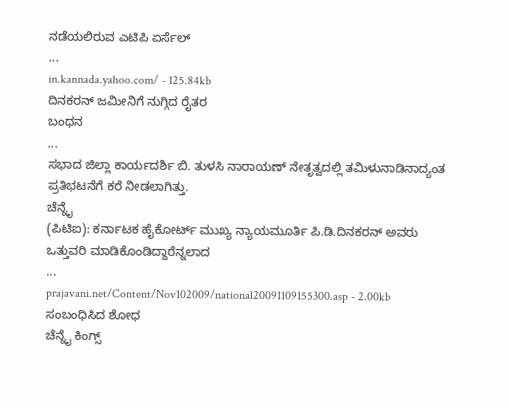ನಡೆಯಲಿರುವ ಎಟಿಪಿ ಏರ್ಸೆಲ್
...
in.kannada.yahoo.com/ - 125.84kb
ದಿನಕರನ್ ಜಮೀನಿಗೆ ನುಗ್ಗಿದ ರೈತರ
ಬಂಧನ
...
ಸಭಾದ ಜಿಲ್ಲಾ ಕಾರ್ಯದರ್ಶಿ ಬಿ. ತುಳಸಿ ನಾರಾಯಣ್ ನೇತೃತ್ವದಲ್ಲಿ ತಮಿಳುನಾಡಿನಾದ್ಯಂತ ಪ್ರತಿಭಟನೆಗೆ ಕರೆ ನೀಡಲಾಗಿತ್ತು.
ಚೆನ್ನೈ
(ಪಿಟಿಐ): ಕರ್ನಾಟಕ ಹೈಕೋರ್ಟ್ ಮುಖ್ಯ ನ್ಯಾಯಮೂರ್ತಿ ಪಿ.ಡಿ.ದಿನಕರನ್ ಅವರು ಒತ್ತುವರಿ ಮಾಡಿಕೊಂಡಿದ್ದಾರೆನ್ನಲಾದ
...
prajavani.net/Content/Nov102009/national20091109155300.asp - 2.00kb
ಸಂಬಂಧಿಸಿದ ಶೋಧ
ಚೆನ್ನೈ ಕಿಂಗ್ಸ್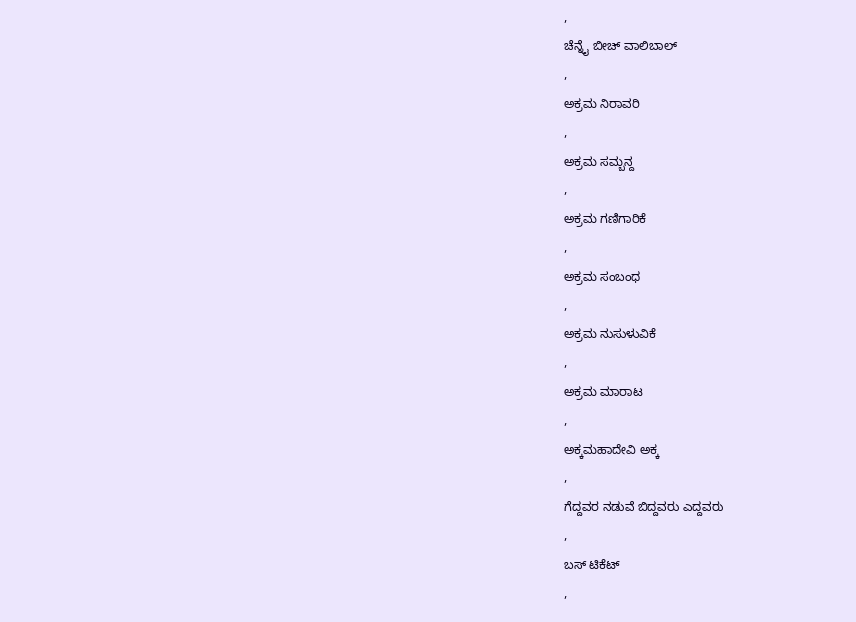,
ಚೆನ್ನೈ ಬೀಚ್ ವಾಲಿಬಾಲ್
,
ಅಕ್ರಮ ನಿರಾವರಿ
,
ಅಕ್ರಮ ಸಮ್ಬನ್ದ
,
ಅಕ್ರಮ ಗಣಿಗಾರಿಕೆ
,
ಅಕ್ರಮ ಸಂಬಂಧ
,
ಅಕ್ರಮ ನುಸುಳುವಿಕೆ
,
ಅಕ್ರಮ ಮಾರಾಟ
,
ಅಕ್ಕಮಹಾದೇವಿ ಅಕ್ಕ
,
ಗೆದ್ದವರ ನಡುವೆ ಬಿದ್ದವರು ಎದ್ದವರು
,
ಬಸ್ ಟಿಕೆಟ್
,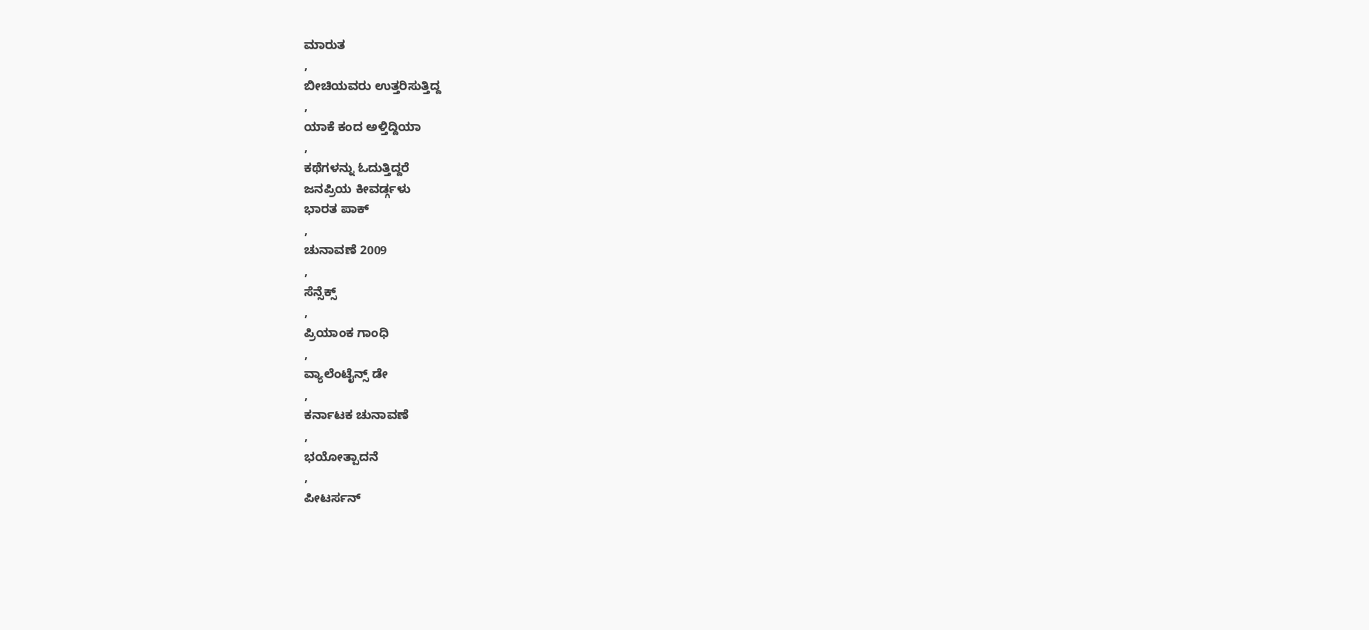ಮಾರುತ
,
ಬೀಚಿಯವರು ಉತ್ತರಿಸುತ್ತಿದ್ದ
,
ಯಾಕೆ ಕಂದ ಅಳ್ತಿದ್ದಿಯಾ
,
ಕಥೆಗಳನ್ನು ಓದುತ್ತಿದ್ದರೆ
ಜನಪ್ರಿಯ ಕೀವರ್ಡ್ಗಳು
ಭಾರತ ಪಾಕ್
,
ಚುನಾವಣೆ 2009
,
ಸೆನ್ಸೆಕ್ಸ್
,
ಪ್ರಿಯಾಂಕ ಗಾಂಧಿ
,
ವ್ಯಾಲೆಂಟೈನ್ಸ್ ಡೇ
,
ಕರ್ನಾಟಕ ಚುನಾವಣೆ
,
ಭಯೋತ್ಪಾದನೆ
,
ಪೀಟರ್ಸನ್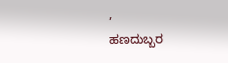,
ಹಣದುಬ್ಬರ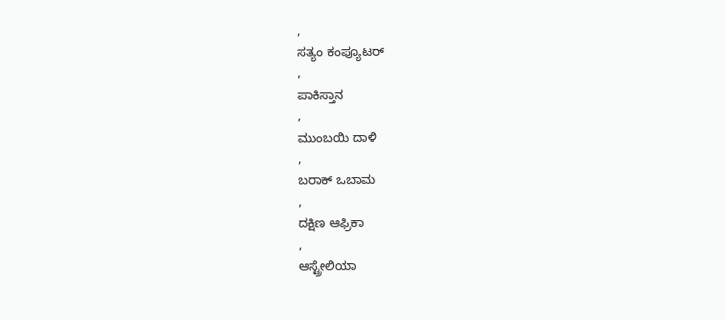,
ಸತ್ಯಂ ಕಂಪ್ಯೂಟರ್
,
ಪಾಕಿಸ್ತಾನ
,
ಮುಂಬಯಿ ದಾಳಿ
,
ಬರಾಕ್ ಒಬಾಮ
,
ದಕ್ಷಿಣ ಆಫ್ರಿಕಾ
,
ಆಸ್ಟ್ರೇಲಿಯಾ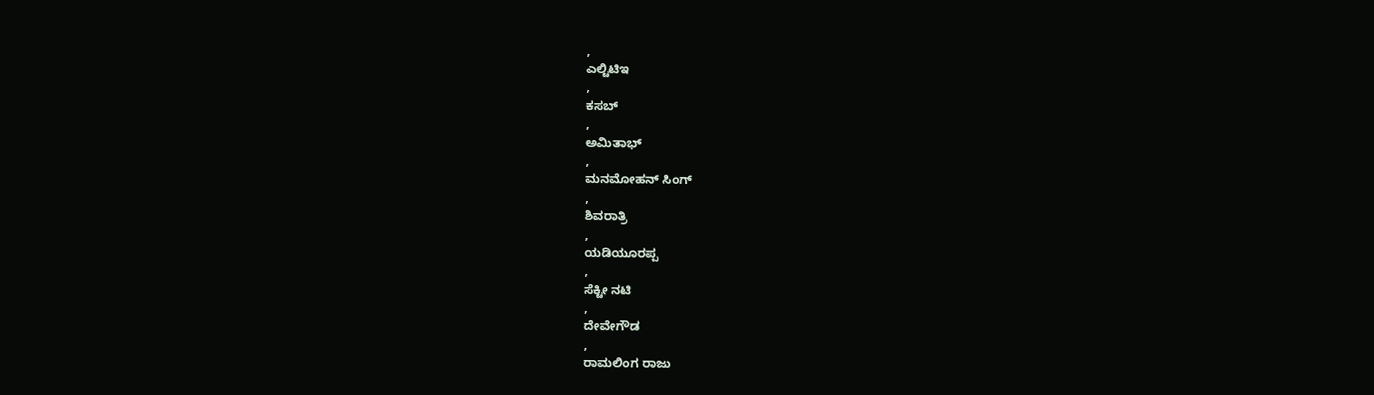,
ಎಲ್ಟಿಟಿಇ
,
ಕಸಬ್
,
ಅಮಿತಾಭ್
,
ಮನಮೋಹನ್ ಸಿಂಗ್
,
ಶಿವರಾತ್ರಿ
,
ಯಡಿಯೂರಪ್ಪ
,
ಸೆಕ್ಟೀ ನಟಿ
,
ದೇವೇಗೌಡ
,
ರಾಮಲಿಂಗ ರಾಜು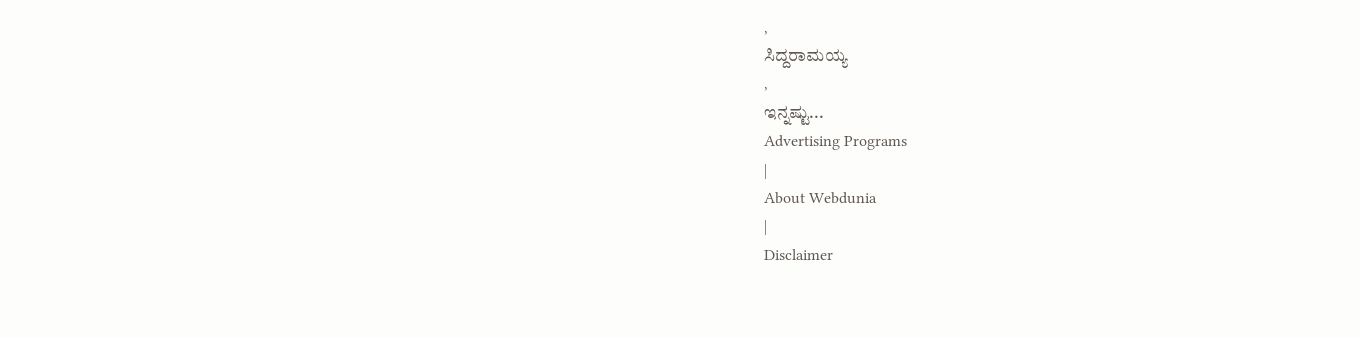,
ಸಿದ್ದರಾಮಯ್ಯ
,
ಇನ್ನಷ್ಟು...
Advertising Programs
|
About Webdunia
|
Disclaimer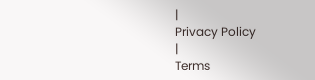|
Privacy Policy
|
Terms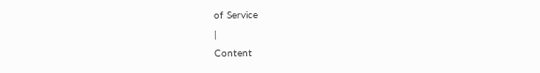of Service
|
Content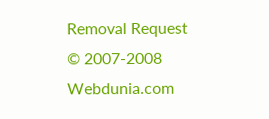Removal Request
© 2007-2008 Webdunia.com